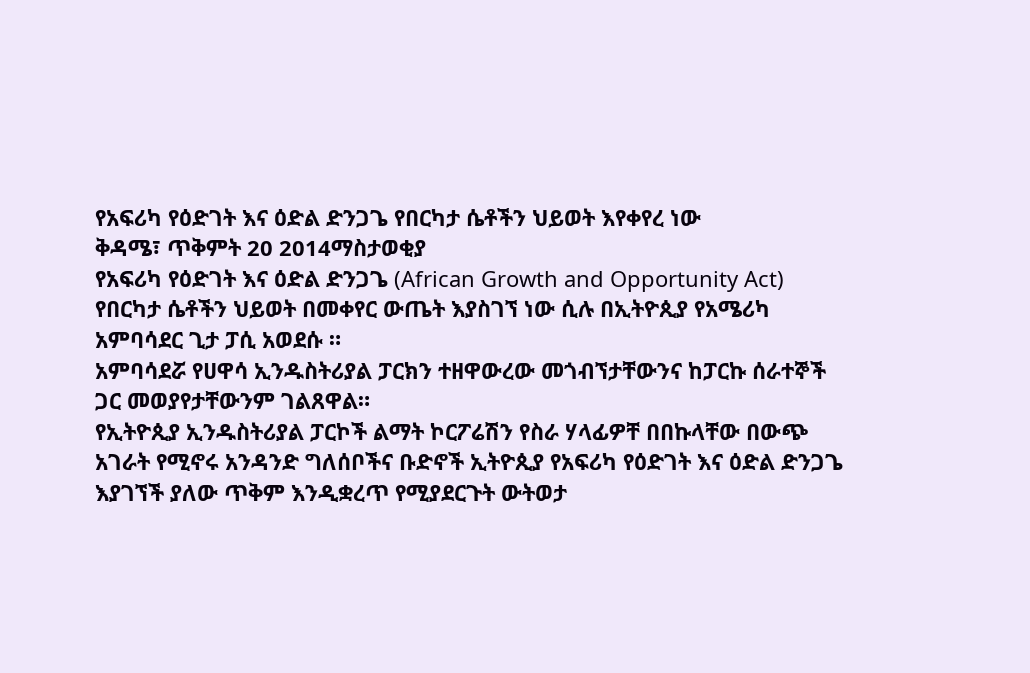የአፍሪካ የዕድገት እና ዕድል ድንጋጌ የበርካታ ሴቶችን ህይወት እየቀየረ ነው
ቅዳሜ፣ ጥቅምት 20 2014ማስታወቂያ
የአፍሪካ የዕድገት እና ዕድል ድንጋጌ (African Growth and Opportunity Act) የበርካታ ሴቶችን ህይወት በመቀየር ውጤት እያስገኘ ነው ሲሉ በኢትዮጲያ የአሜሪካ አምባሳደር ጊታ ፓሲ አወደሱ ።
አምባሳደሯ የሀዋሳ ኢንዱስትሪያል ፓርክን ተዘዋውረው መጎብኘታቸውንና ከፓርኩ ሰራተኞች ጋር መወያየታቸውንም ገልጸዋል።
የኢትዮጲያ ኢንዱስትሪያል ፓርኮች ልማት ኮርፖሬሽን የስራ ሃላፊዎቸ በበኩላቸው በውጭ አገራት የሚኖሩ አንዳንድ ግለሰቦችና ቡድኖች ኢትዮጲያ የአፍሪካ የዕድገት እና ዕድል ድንጋጌ እያገኘች ያለው ጥቅም እንዲቋረጥ የሚያደርጉት ውትወታ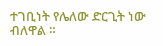ተገቢነት የሌለው ድርጊት ነው ብለዋል ።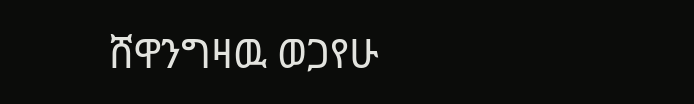ሸዋንግዛዉ ወጋየሁ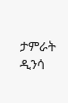ታምራት ዲንሳ